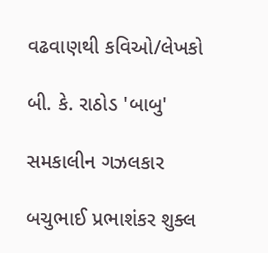વઢવાણથી કવિઓ/લેખકો

બી. કે. રાઠોડ 'બાબુ'

સમકાલીન ગઝલકાર

બચુભાઈ પ્રભાશંકર શુક્લ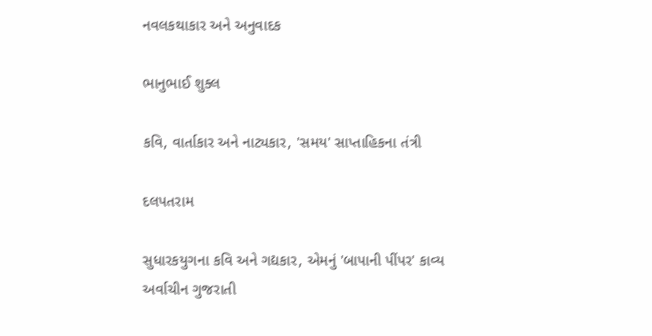નવલકથાકાર અને અનુવાદક

ભાનુભાઈ શુક્લ

કવિ, વાર્તાકાર અને નાટ્યકાર, 'સમય' સાપ્તાહિકના તંત્રી

દલપતરામ

સુધારકયુગના કવિ અને ગદ્યકાર, એમનું 'બાપાની પીંપર' કાવ્ય અર્વાચીન ગુજરાતી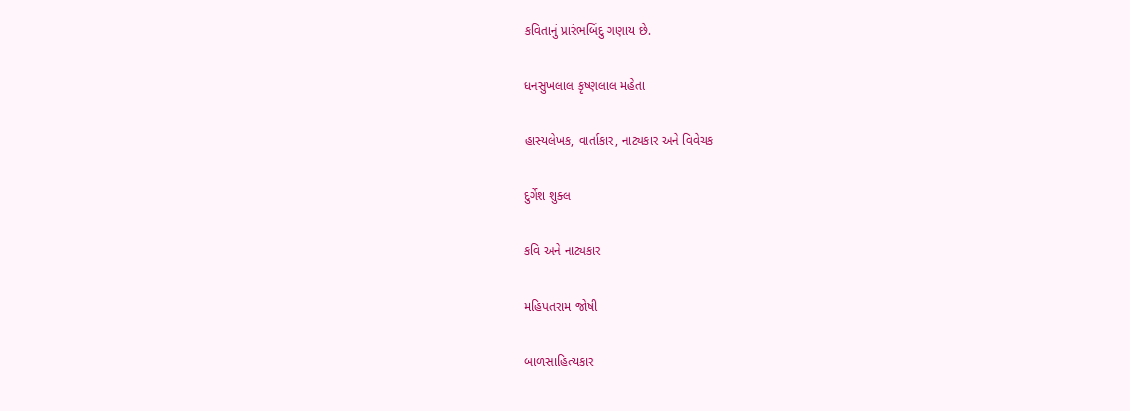કવિતાનું પ્રારંભબિંદુ ગણાય છે.

ધનસુખલાલ કૃષ્ણલાલ મહેતા

હાસ્યલેખક, વાર્તાકાર, નાટ્યકાર અને વિવેચક

દુર્ગેશ શુક્લ

કવિ અને નાટ્યકાર

મહિપતરામ જોષી

બાળસાહિત્યકાર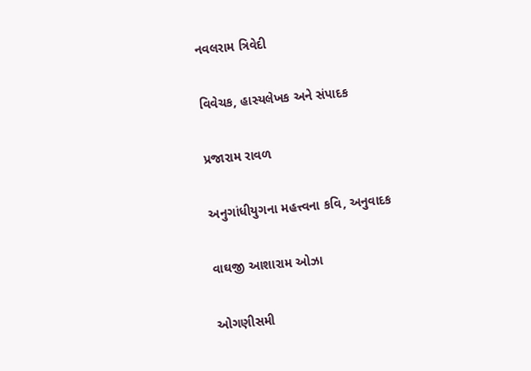નવલરામ ત્રિવેદી

વિવેચક, હાસ્યલેખક અને સંપાદક

પ્રજારામ રાવળ

અનુગાંધીયુગના મહત્ત્વના કવિ, અનુવાદક

વાઘજી આશારામ ઓઝા

ઓગણીસમી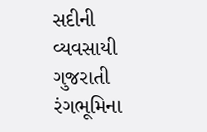સદીની વ્યવસાયી ગુજરાતી રંગભૂમિના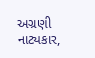અગ્રણી નાટ્યકાર,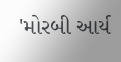'મોરબી આર્ય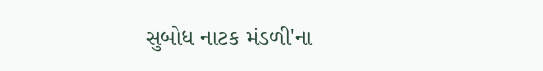સુબોધ નાટક મંડળી'ના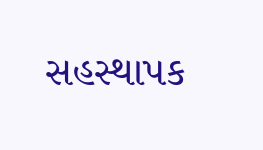સહસ્થાપક